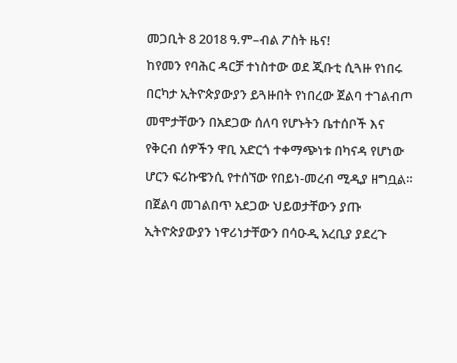መጋቢት 8 2018 ዓ.ም–ብል ፖስት ዜና!
ከየመን የባሕር ዳርቻ ተነስተው ወደ ጂቡቲ ሲጓዙ የነበሩ በርካታ ኢትዮጵያውያን ይጓዙበት የነበረው ጀልባ ተገልብጦ መሞታቸውን በአደጋው ሰለባ የሆኑትን ቤተሰቦች እና የቅርብ ሰዎችን ዋቢ አድርጎ ተቀማጭነቱ በካናዳ የሆነው ሆርን ፍሪኩዌንሲ የተሰኘው የበይነ-መረብ ሚዲያ ዘግቧል።
በጀልባ መገልበጥ አደጋው ህይወታቸውን ያጡ ኢትዮጵያውያን ነዋሪነታቸውን በሳዑዲ አረቢያ ያደረጉ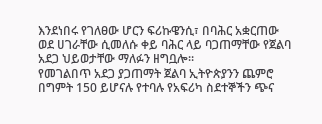እንደነበሩ የገለፀው ሆርን ፍሪኩዌንሲ፣ በባሕር አቋርጠው ወደ ሀገራቸው ሲመለሱ ቀይ ባሕር ላይ ባጋጠማቸው የጀልባ አደጋ ህይወታቸው ማለፉን ዘግቧሎ።
የመገልበጥ አደጋ ያጋጠማት ጀልባ ኢትዮጵያንን ጨምሮ በግምት 150 ይሆናሉ የተባሉ የአፍሪካ ስደተኞችን ጭና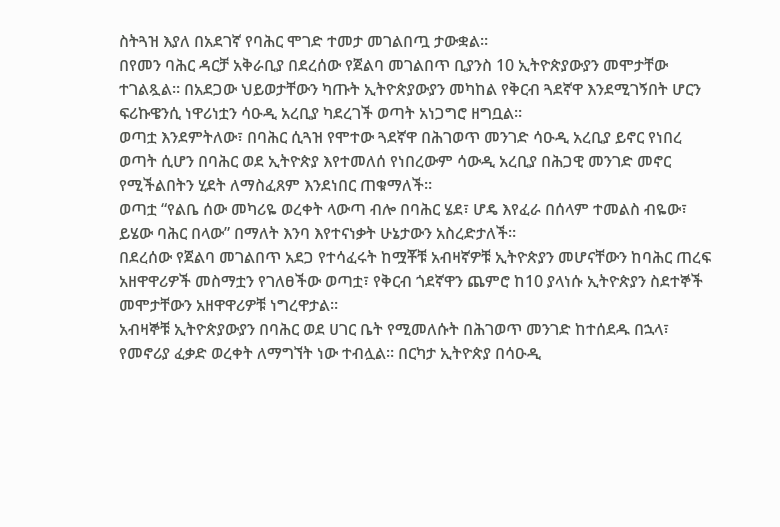ስትጓዝ እያለ በአደገኛ የባሕር ሞገድ ተመታ መገልበጧ ታውቋል።
በየመን ባሕር ዳርቻ አቅራቢያ በደረሰው የጀልባ መገልበጥ ቢያንስ 10 ኢትዮጵያውያን መሞታቸው ተገልጿል። በአደጋው ህይወታቸውን ካጡት ኢትዮጵያውያን መካከል የቅርብ ጓደኛዋ እንደሚገኝበት ሆርን ፍሪኩዌንሲ ነዋሪነቷን ሳዑዲ አረቢያ ካደረገች ወጣት አነጋግሮ ዘግቧል።
ወጣቷ እንደምትለው፣ በባሕር ሲጓዝ የሞተው ጓደኛዋ በሕገወጥ መንገድ ሳዑዲ አረቢያ ይኖር የነበረ ወጣት ሲሆን በባሕር ወደ ኢትዮጵያ እየተመለሰ የነበረውም ሳውዲ አረቢያ በሕጋዊ መንገድ መኖር የሚችልበትን ሂደት ለማስፈጸም እንደነበር ጠቁማለች።
ወጣቷ “የልቤ ሰው መካሪዬ ወረቀት ላውጣ ብሎ በባሕር ሄደ፣ ሆዴ እየፈራ በሰላም ተመልስ ብዬው፣ ይሄው ባሕር በላው” በማለት እንባ እየተናነቃት ሁኔታውን አስረድታለች።
በደረሰው የጀልባ መገልበጥ አደጋ የተሳፈሩት ከሟቾቹ አብዛኛዎቹ ኢትዮጵያን መሆናቸውን ከባሕር ጠረፍ አዘዋዋሪዎች መስማቷን የገለፀችው ወጣቷ፣ የቅርብ ጎደኛዋን ጨምሮ ከ10 ያላነሱ ኢትዮጵያን ስደተኞች መሞታቸውን አዘዋዋሪዎቹ ነግረዋታል።
አብዛኞቹ ኢትዮጵያውያን በባሕር ወደ ሀገር ቤት የሚመለሱት በሕገወጥ መንገድ ከተሰደዱ በኋላ፣ የመኖሪያ ፈቃድ ወረቀት ለማግኘት ነው ተብሏል። በርካታ ኢትዮጵያ በሳዑዲ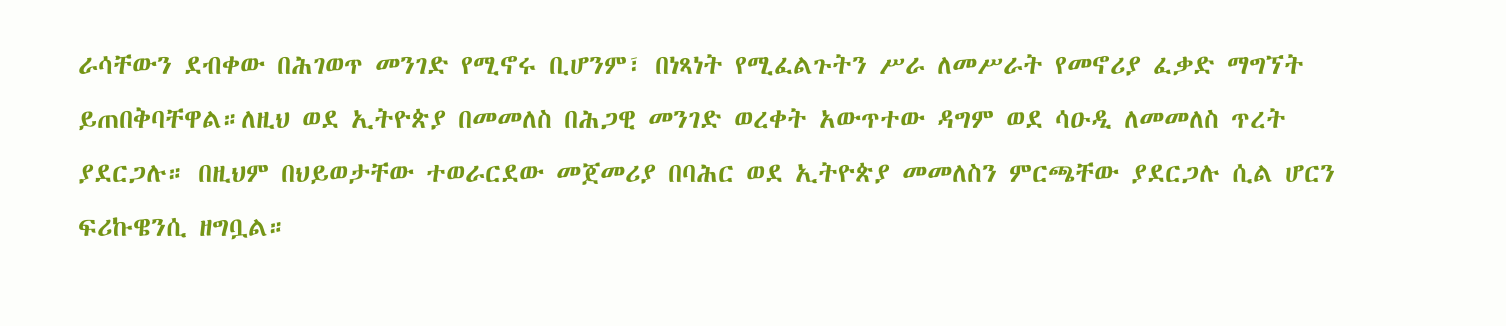ራሳቸውን ደብቀው በሕገወጥ መንገድ የሚኖሩ ቢሆንም፣ በነጻነት የሚፈልጉትን ሥራ ለመሥራት የመኖሪያ ፈቃድ ማግኘት ይጠበቅባቸዋል።ለዚህ ወደ ኢትዮጵያ በመመለስ በሕጋዊ መንገድ ወረቀት አውጥተው ዳግም ወደ ሳዑዲ ለመመለስ ጥረት ያደርጋሉ። በዚህም በህይወታቸው ተወራርደው መጀመሪያ በባሕር ወደ ኢትዮጵያ መመለስን ምርጫቸው ያደርጋሉ ሲል ሆርን ፍሪኩዌንሲ ዘግቧል።